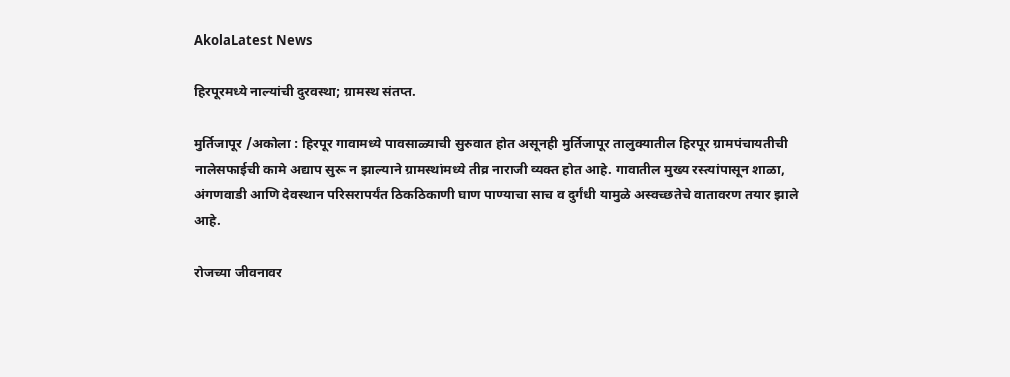AkolaLatest News

हिरपूरमध्ये नाल्यांची दुरवस्था; ग्रामस्थ संतप्त.

मुर्तिजापूर /अकोला : हिरपूर गावामध्ये पावसाळ्याची सुरुवात होत असूनही मुर्तिजापूर तालुक्यातील हिरपूर ग्रामपंचायतीची नालेसफाईची कामे अद्याप सुरू न झाल्याने ग्रामस्थांमध्ये तीव्र नाराजी व्यक्त होत आहे. गावातील मुख्य रस्त्यांपासून शाळा, अंगणवाडी आणि देवस्थान परिसरापर्यंत ठिकठिकाणी घाण पाण्याचा साच व दुर्गंधी यामुळे अस्वच्छतेचे वातावरण तयार झाले आहे.

रोजच्या जीवनावर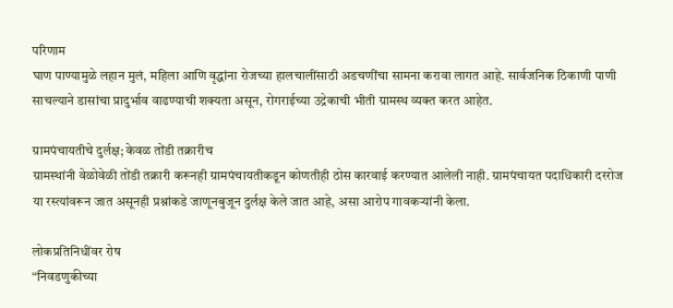परिणाम
घाण पाण्यामुळे लहान मुलं, महिला आणि वृद्धांना रोजच्या हालचालींसाठी अडचणींचा सामना करावा लागत आहे. सार्वजनिक ठिकाणी पाणी साचल्याने डासांचा प्रादुर्भाव वाढण्याची शक्यता असून, रोगराईच्या उद्रेकाची भीती ग्रामस्थ व्यक्त करत आहेत.

ग्रामपंचायतीचे दुर्लक्ष; केवळ तोंडी तक्रारीच
ग्रामस्थांनी वेळोवेळी तोंडी तक्रारी करूनही ग्रामपंचायतीकडून कोणतीही ठोस कारवाई करण्यात आलेली नाही. ग्रामपंचायत पदाधिकारी दररोज या रस्त्यांवरून जात असूनही प्रश्नांकडे जाणूनबुजून दुर्लक्ष केले जात आहे, असा आरोप गावकऱ्यांनी केला.

लोकप्रतिनिधींवर रोष
“निवडणुकीच्या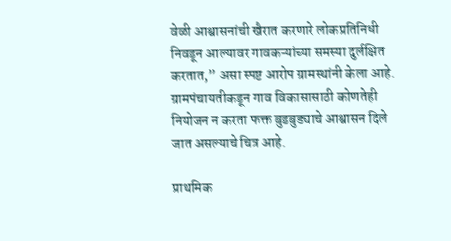वेळी आश्वासनांची खैरात करणारे लोकप्रतिनिधी निवडून आल्यावर गावकऱ्यांच्या समस्या दुर्लक्षित करतात,” असा स्पष्ट आरोप ग्रामस्थांनी केला आहे. ग्रामपंचायतीकडून गाव विकासासाठी कोणतेही नियोजन न करता फक्त बुडबुड्याचे आश्वासन दिले जात असल्याचे चित्र आहे.

प्राथमिक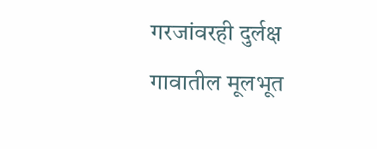गरजांवरही दुर्लक्ष
गावातील मूलभूत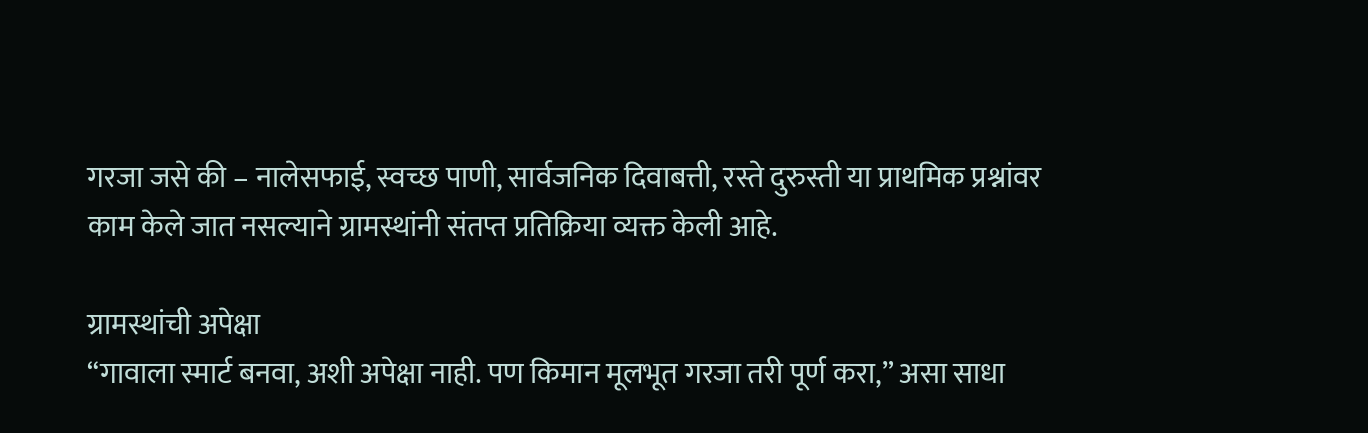गरजा जसे की – नालेसफाई, स्वच्छ पाणी, सार्वजनिक दिवाबत्ती, रस्ते दुरुस्ती या प्राथमिक प्रश्नांवर काम केले जात नसल्याने ग्रामस्थांनी संतप्त प्रतिक्रिया व्यक्त केली आहे.

ग्रामस्थांची अपेक्षा
“गावाला स्मार्ट बनवा, अशी अपेक्षा नाही. पण किमान मूलभूत गरजा तरी पूर्ण करा,” असा साधा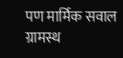पण मार्मिक सवाल ग्रामस्थ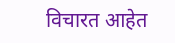विचारत आहेत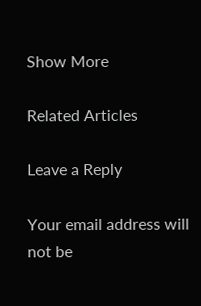Show More

Related Articles

Leave a Reply

Your email address will not be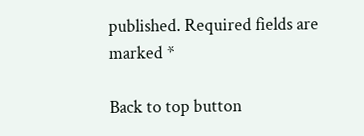published. Required fields are marked *

Back to top button